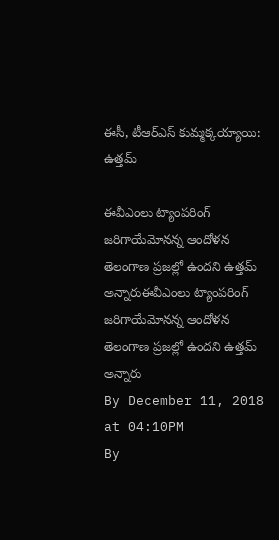ఈసీ, టీఆర్ఎస్ కుమ్మక్కయ్యాయి: ఉత్తమ్

ఈవీఎంలు ట్యాంపరింగ్ జరిగాయేమోనన్న ఆందోళన తెలంగాణ ప్రజల్లో ఉందని ఉత్తమ్ అన్నారుఈవీఎంలు ట్యాంపరింగ్ జరిగాయేమోనన్న ఆందోళన తెలంగాణ ప్రజల్లో ఉందని ఉత్తమ్ అన్నారు
By December 11, 2018 at 04:10PM
By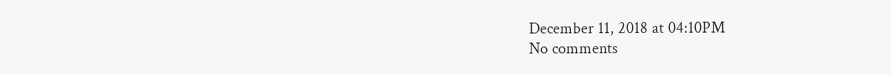December 11, 2018 at 04:10PM
No comments